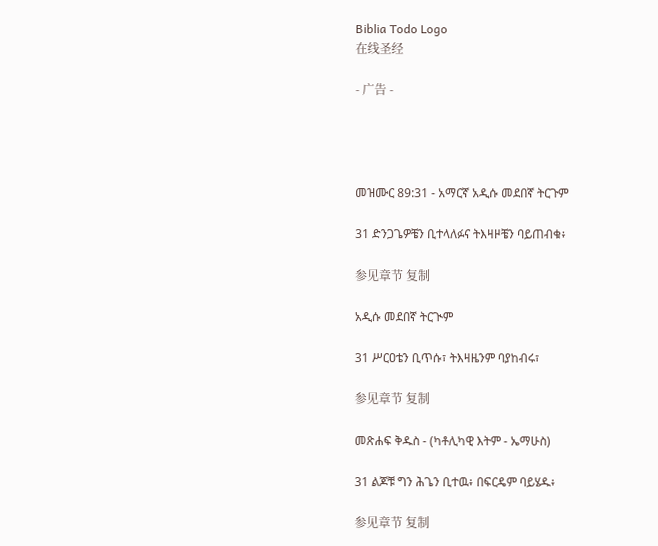Biblia Todo Logo
在线圣经

- 广告 -




መዝሙር 89:31 - አማርኛ አዲሱ መደበኛ ትርጉም

31 ድንጋጌዎቼን ቢተላለፉና ትእዛዞቼን ባይጠብቁ፥

参见章节 复制

አዲሱ መደበኛ ትርጒም

31 ሥርዐቴን ቢጥሱ፣ ትእዛዜንም ባያከብሩ፣

参见章节 复制

መጽሐፍ ቅዱስ - (ካቶሊካዊ እትም - ኤማሁስ)

31 ልጆቹ ግን ሕጌን ቢተዉ፥ በፍርዴም ባይሄዱ፥

参见章节 复制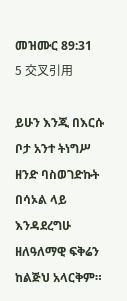መዝሙር 89:31
5 交叉引用

ይሁን እንጂ በእርሱ ቦታ አንተ ትነግሥ ዘንድ ባስወገድኩት በሳኦል ላይ እንዳደረግሁ ዘለዓለማዊ ፍቅሬን ከልጅህ አላርቅም።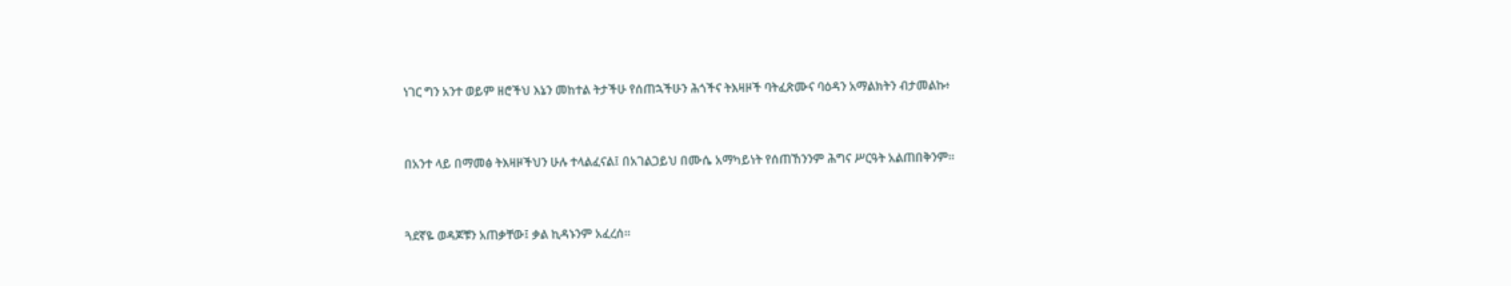ነገር ግን አንተ ወይም ዘሮችህ እኔን መከተል ትታችሁ የሰጠኋችሁን ሕጎችና ትእዛዞች ባትፈጽሙና ባዕዳን አማልክትን ብታመልኩ፥


በአንተ ላይ በማመፅ ትእዛዞችህን ሁሉ ተላልፈናል፤ በአገልጋይህ በሙሴ አማካይነት የሰጠኸንንም ሕግና ሥርዓት አልጠበቅንም።


ጓደኛዬ ወዳጆቹን አጠቃቸው፤ ቃል ኪዳኑንም አፈረሰ።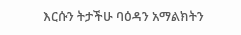እርሱን ትታችሁ ባዕዳን አማልክትን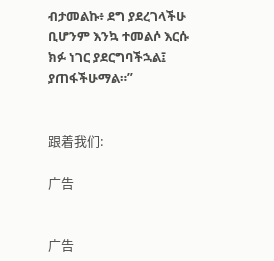ብታመልኩ፥ ደግ ያደረገላችሁ ቢሆንም እንኳ ተመልሶ እርሱ ክፉ ነገር ያደርግባችኋል፤ ያጠፋችሁማል።”


跟着我们:

广告


广告